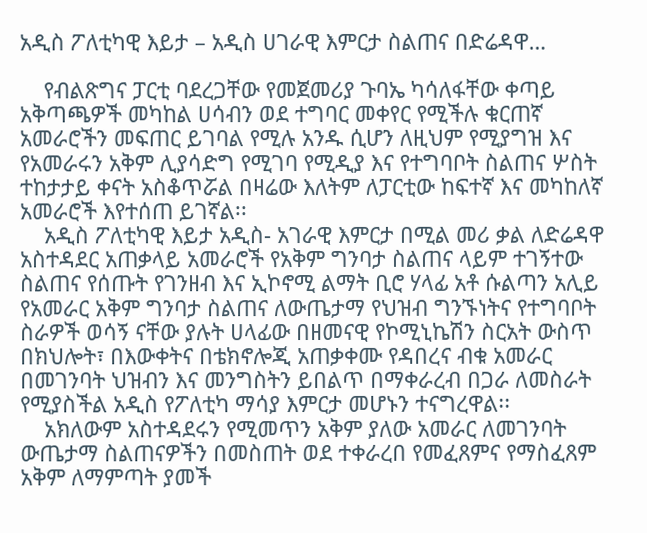አዲስ ፖለቲካዊ እይታ – አዲስ ሀገራዊ እምርታ ስልጠና በድሬዳዋ…

    የብልጽግና ፓርቲ ባደረጋቸው የመጀመሪያ ጉባኤ ካሳለፋቸው ቀጣይ አቅጣጫዎች መካከል ሀሳብን ወደ ተግባር መቀየር የሚችሉ ቁርጠኛ አመራሮችን መፍጠር ይገባል የሚሉ አንዱ ሲሆን ለዚህም የሚያግዝ እና የአመራሩን አቅም ሊያሳድግ የሚገባ የሚዲያ እና የተግባቦት ስልጠና ሦስት ተከታታይ ቀናት አስቆጥሯል በዛሬው እለትም ለፓርቲው ከፍተኛ እና መካከለኛ አመራሮች እየተሰጠ ይገኛል፡፡
    አዲስ ፖለቲካዊ እይታ አዲስ- አገራዊ እምርታ በሚል መሪ ቃል ለድሬዳዋ አስተዳደር አጠቃላይ አመራሮች የአቅም ግንባታ ስልጠና ላይም ተገኝተው ስልጠና የሰጡት የገንዘብ እና ኢኮኖሚ ልማት ቢሮ ሃላፊ አቶ ሱልጣን አሊይ የአመራር አቅም ግንባታ ስልጠና ለውጤታማ የህዝብ ግንኙነትና የተግባቦት ስራዎች ወሳኝ ናቸው ያሉት ሀላፊው በዘመናዊ የኮሚኒኬሽን ስርአት ውስጥ በክህሎት፣ በእውቀትና በቴክኖሎጂ አጠቃቀሙ የዳበረና ብቁ አመራር በመገንባት ህዝብን እና መንግስትን ይበልጥ በማቀራረብ በጋራ ለመስራት የሚያስችል አዲስ የፖለቲካ ማሳያ እምርታ መሆኑን ተናግረዋል፡፡
    አክለውም አስተዳደሩን የሚመጥን አቅም ያለው አመራር ለመገንባት ውጤታማ ስልጠናዎችን በመስጠት ወደ ተቀራረበ የመፈጸምና የማስፈጸም አቅም ለማምጣት ያመች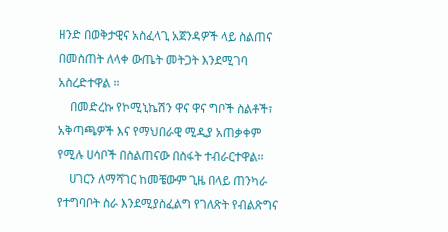ዘንድ በወቅታዊና አስፈላጊ አጀንዳዎች ላይ ስልጠና በመስጠት ለላቀ ውጤት መትጋት እንደሚገባ አስረድተዋል ፡፡
    በመድረኩ የኮሚኒኬሽን ዋና ዋና ግቦች ስልቶች፣ አቅጣጫዎች እና የማህበራዊ ሚዲያ አጠቃቀም የሚሉ ሀሳቦች በስልጠናው በስፋት ተብራርተዋል፡፡
    ሀገርን ለማሻገር ከመቼውም ጊዜ በላይ ጠንካራ የተግባቦት ስራ እንደሚያስፈልግ የገለጽት የብልጽግና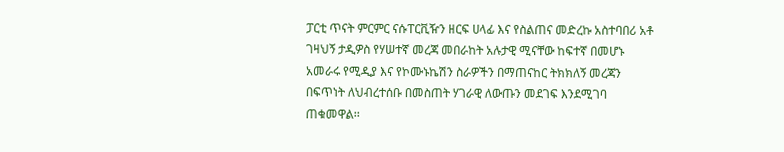ፓርቲ ጥናት ምርምር ናሱፐርቪዥን ዘርፍ ሀላፊ እና የስልጠና መድረኩ አስተባበሪ አቶ ገዛህኝ ታዲዎስ የሃሠተኛ መረጃ መበራከት አሉታዊ ሚናቸው ከፍተኛ በመሆኑ አመራሩ የሚዲያ እና የኮሙኑኬሽን ስራዎችን በማጠናከር ትክክለኝ መረጃን በፍጥነት ለህብረተሰቡ በመስጠት ሃገራዊ ለውጡን መደገፍ እንደሚገባ ጠቁመዋል፡፡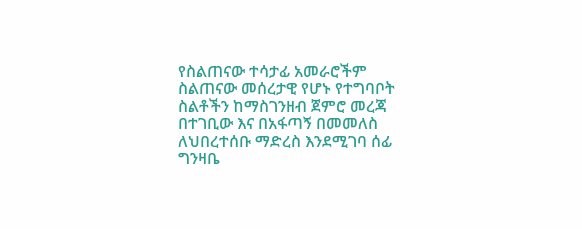የስልጠናው ተሳታፊ አመራሮችም ስልጠናው መሰረታዊ የሆኑ የተግባቦት ስልቶችን ከማስገንዘብ ጀምሮ መረጃ በተገቢው እና በአፋጣኝ በመመለስ ለህበረተሰቡ ማድረስ እንደሚገባ ሰፊ ግንዛቤ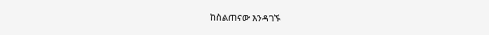ከስልጠናው እንዳገኙ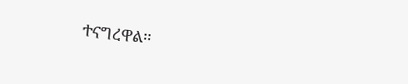ተናግረዋል፡፡